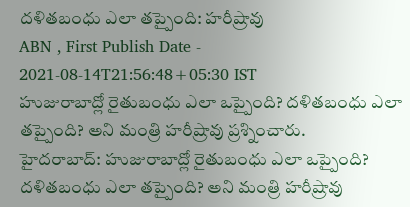దళితబంధు ఎలా తప్పైంది: హరీష్రావు
ABN , First Publish Date - 2021-08-14T21:56:48+05:30 IST
హుజురాబాద్లో రైతుబంధు ఎలా ఒప్పైంది? దళితబంధు ఎలా తప్పైంది? అని మంత్రి హరీష్రావు ప్రశ్నించారు.
హైదరాబాద్: హుజురాబాద్లో రైతుబంధు ఎలా ఒప్పైంది? దళితబంధు ఎలా తప్పైంది? అని మంత్రి హరీష్రావు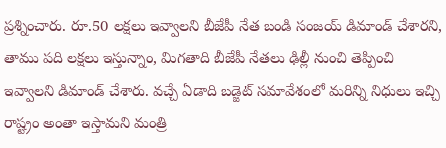ప్రశ్నించారు. రూ.50 లక్షలు ఇవ్వాలని బీజేపీ నేత బండి సంజయ్ డిమాండ్ చేశారని, తాము పది లక్షలు ఇస్తున్నాం, మిగతాది బీజేపీ నేతలు ఢిల్లీ నుంచి తెప్పించి ఇవ్వాలని డిమాండ్ చేశారు. వచ్చే ఏడాది బడ్జెట్ సమావేశంలో మరిన్ని నిధులు ఇచ్చి రాష్ట్రం అంతా ఇస్తామని మంత్రి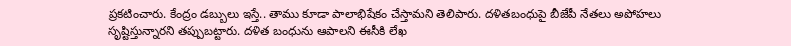ప్రకటించారు. కేంద్రం డబ్బులు ఇస్తే.. తాము కూడా పాలాభిషేకం చేస్తామని తెలిపారు. దళితబంధుపై బీజేపీ నేతలు అపోహలు సృష్టిస్తున్నారని తప్పుబట్టారు. దళిత బంధును ఆపాలని ఈసీకి లేఖ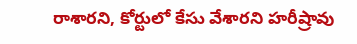రాశారని, కోర్టులో కేసు వేశారని హరీష్రావు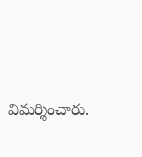విమర్శించారు.